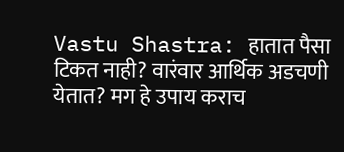Vastu Shastra: हातात पैसा टिकत नाही? वारंवार आर्थिक अडचणी येतात? मग हे उपाय कराच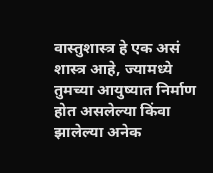वास्तुशास्त्र हे एक असं शास्त्र आहे, ज्यामध्ये तुमच्या आयुष्यात निर्माण होत असलेल्या किंवा झालेल्या अनेक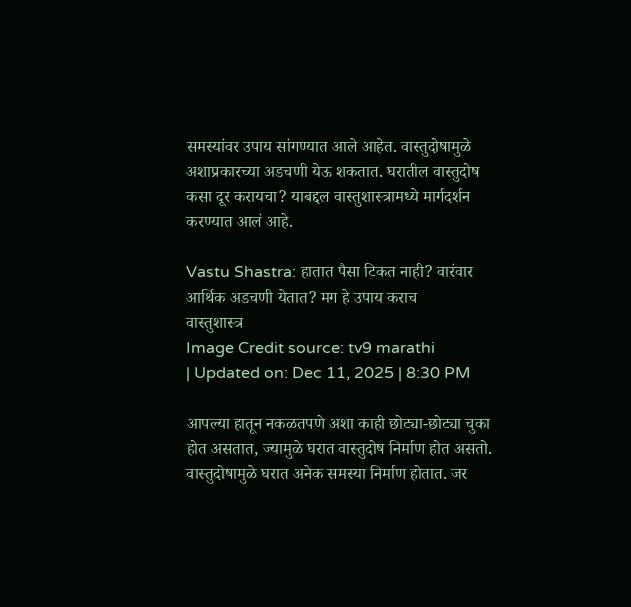समस्यांवर उपाय सांगण्यात आले आहेत. वास्तुदोषामुळे अशाप्रकारच्या अडचणी येऊ शकतात. घरातील वास्तुदोष कसा दूर करायचा? याबद्दल वास्तुशास्त्रामध्ये मार्गदर्शन करण्यात आलं आहे.

Vastu Shastra: हातात पैसा टिकत नाही? वारंवार आर्थिक अडचणी येतात? मग हे उपाय कराच
वास्तुशास्त्र
Image Credit source: tv9 marathi
| Updated on: Dec 11, 2025 | 8:30 PM

आपल्या हातून नकळतपणे अशा काही छोट्या-छोट्या चुका होत असतात, ज्यामुळे घरात वास्तुदोष निर्माण होत असतो. वास्तुदोषामुळे घरात अनेक समस्या निर्माण होतात. जर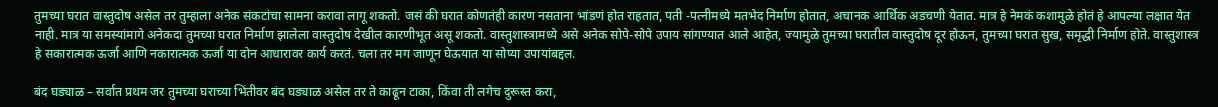तुमच्या घरात वास्तुदोष असेल तर तुम्हाला अनेक संकटांचा सामना करावा लागू शकतो. जसं की घरात कोणतंही कारण नसताना भांडणं होत राहतात, पती -पत्नीमध्ये मतभेद निर्माण होतात, अचानक आर्थिक अडचणी येतात. मात्र हे नेमकं कशामुळे होतं हे आपल्या लक्षात येत नाही. मात्र या समस्यांमागे अनेकदा तुमच्या घरात निर्माण झालेला वास्तुदोष देखील कारणीभूत असू शकतो. वास्तुशास्त्रामध्ये असे अनेक सोपे-सोपे उपाय सांगण्यात आले आहेत, ज्यामुळे तुमच्या घरातील वास्तुदोष दूर होऊन, तुमच्या घरात सुख, समृद्धी निर्माण होते. वास्तुशास्त्र हे सकारात्मक ऊर्जा आणि नकारात्मक ऊर्जा या दोन आधारावर कार्य करतं. चला तर मग जाणून घेऊयात या सोप्या उपायांबद्दल.

बंद घड्याळ – सर्वात प्रथम जर तुमच्या घराच्या भिंतीवर बंद घड्याळ असेल तर ते काढून टाका, किंवा ती लगेच दुरूस्त करा,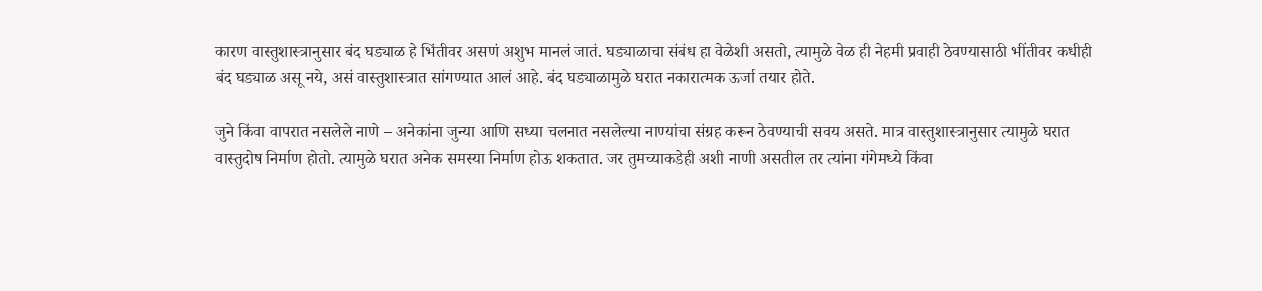कारण वास्तुशास्त्रानुसार बंद घड्याळ हे भिंतीवर असणं अशुभ मानलं जातं. घड्याळाचा संबंध हा वेळेशी असतो, त्यामुळे वेळ ही नेहमी प्रवाही ठेवण्यासाठी भींतीवर कधीही बंद घड्याळ असू नये, असं वास्तुशास्त्रात सांगण्यात आलं आहे. बंद घड्याळामुळे घरात नकारात्मक ऊर्जा तयार होते.

जुने किंवा वापरात नसलेले नाणे – अनेकांना जुन्या आणि सध्या चलनात नसलेल्या नाण्यांचा संग्रह करून ठेवण्याची सवय असते. मात्र वास्तुशास्त्रानुसार त्यामुळे घरात वास्तुदोष निर्माण होतो. त्यामुळे घरात अनेक समस्या निर्माण होऊ शकतात. जर तुमच्याकडेही अशी नाणी असतील तर त्यांना गंगेमध्ये किंवा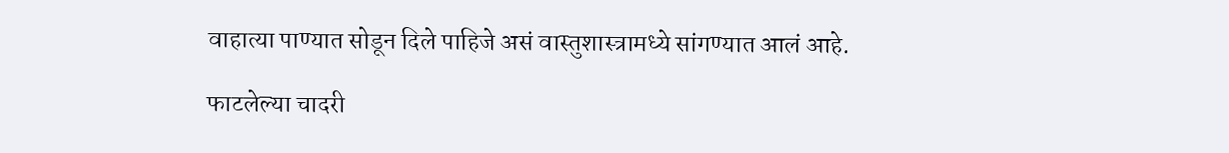वाहात्या पाण्यात सोडून दिले पाहिजे असं वास्तुशास्त्रामध्ये सांगण्यात आलं आहे.

फाटलेल्या चादरी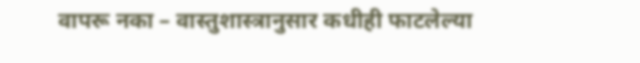वापरू नका – वास्तुशास्त्रानुसार कधीही फाटलेल्या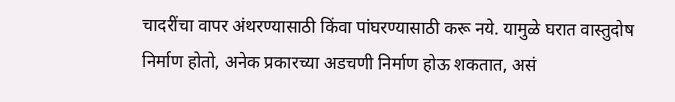चादरींचा वापर अंथरण्यासाठी किंवा पांघरण्यासाठी करू नये. यामुळे घरात वास्तुदोष निर्माण होतो, अनेक प्रकारच्या अडचणी निर्माण होऊ शकतात, असं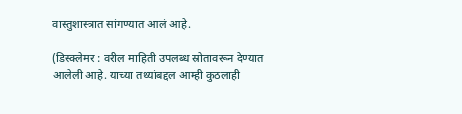वास्तुशास्त्रात सांगण्यात आलं आहे.

(डिस्क्लेमर : वरील माहिती उपलब्ध स्रोतावरून देण्यात आलेली आहे. याच्या तथ्यांबद्दल आम्ही कुठलाही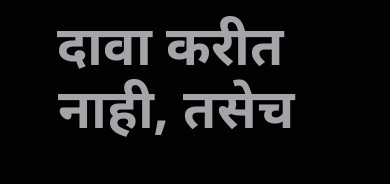दावा करीत नाही, तसेच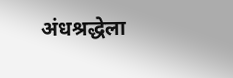अंधश्रद्धेला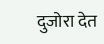दुजोरा देत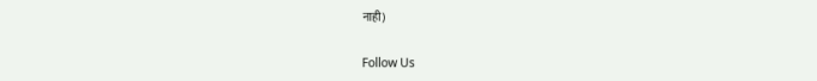नाही)

Follow Us